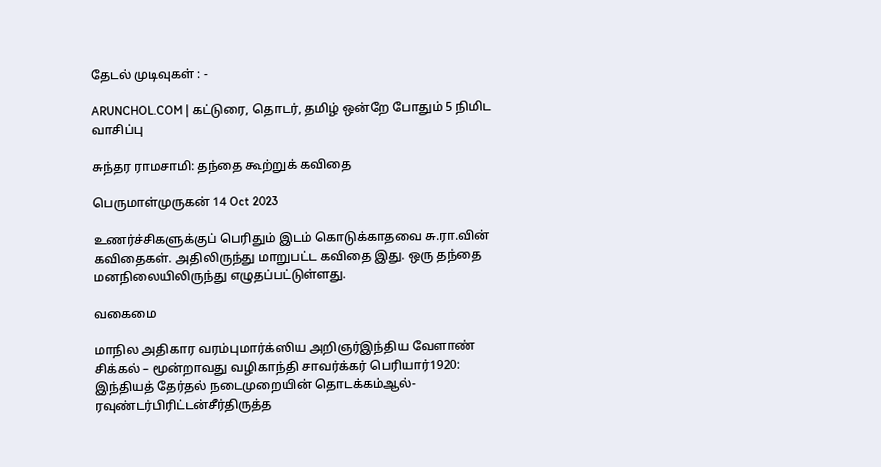தேடல் முடிவுகள் : -

ARUNCHOL.COM | கட்டுரை, தொடர், தமிழ் ஒன்றே போதும் 5 நிமிட வாசிப்பு

சுந்தர ராமசாமி: தந்தை கூற்றுக் கவிதை

பெருமாள்முருகன் 14 Oct 2023

உணர்ச்சிகளுக்குப் பெரிதும் இடம் கொடுக்காதவை சு.ரா.வின் கவிதைகள். அதிலிருந்து மாறுபட்ட கவிதை இது. ஒரு தந்தை மனநிலையிலிருந்து எழுதப்பட்டுள்ளது.

வகைமை

மாநில அதிகார வரம்புமார்க்ஸிய அறிஞர்இந்திய வேளாண் சிக்கல் – மூன்றாவது வழிகாந்தி சாவர்க்கர் பெரியார்1920: இந்தியத் தேர்தல் நடைமுறையின் தொடக்கம்ஆல்-ரவுண்டர்பிரிட்டன்சீர்திருத்த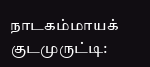நாடகம்மாயக் குடமுருட்டி: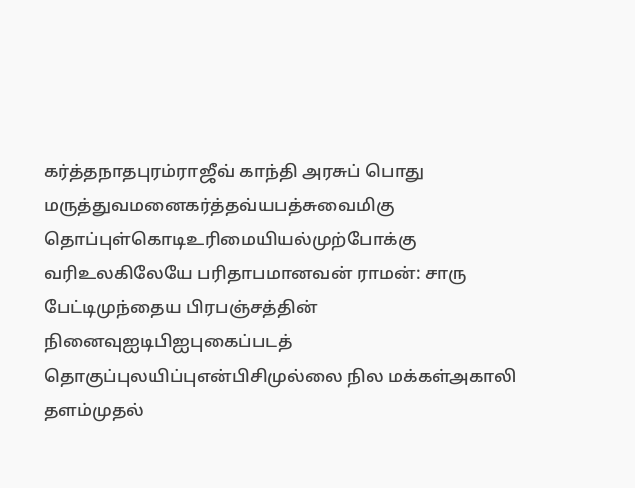கர்த்தநாதபுரம்ராஜீவ் காந்தி அரசுப் பொது மருத்துவமனைகர்த்தவ்யபத்சுவைமிகு தொப்புள்கொடிஉரிமையியல்முற்போக்கு வரிஉலகிலேயே பரிதாபமானவன் ராமன்: சாரு பேட்டிமுந்தைய பிரபஞ்சத்தின் நினைவுஐடிபிஐபுகைப்படத் தொகுப்புலயிப்புஎன்பிசிமுல்லை நில மக்கள்அகாலி தளம்முதல்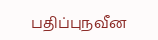பதிப்புநவீன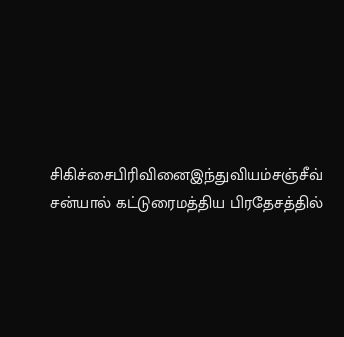சிகிச்சைபிரிவினைஇந்துவியம்சஞ்சீவ் சன்யால் கட்டுரைமத்திய பிரதேசத்தில்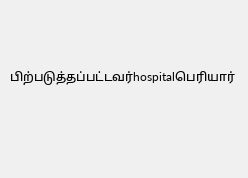பிற்படுத்தப்பட்டவர்hospitalபெரியார்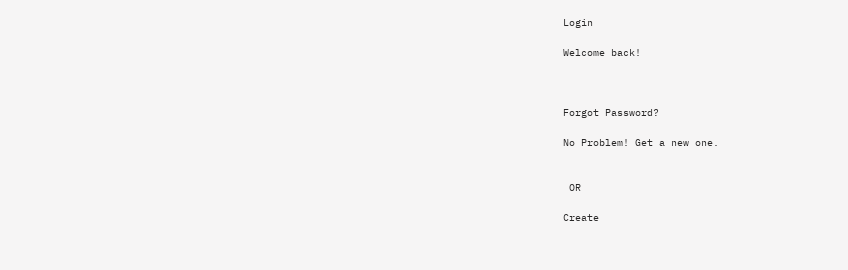Login

Welcome back!



Forgot Password?

No Problem! Get a new one.


 OR

Create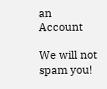an Account

We will not spam you!